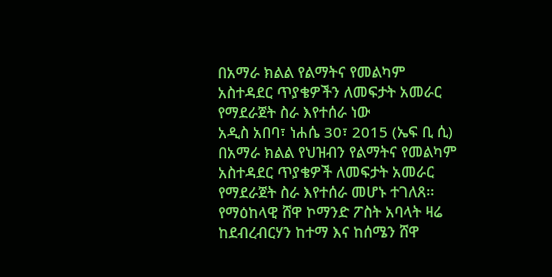በአማራ ክልል የልማትና የመልካም አስተዳደር ጥያቄዎችን ለመፍታት አመራር የማደራጀት ስራ እየተሰራ ነው
አዲስ አበባ፣ ነሐሴ 30፣ 2015 (ኤፍ ቢ ሲ) በአማራ ክልል የህዝብን የልማትና የመልካም አስተዳደር ጥያቄዎች ለመፍታት አመራር የማደራጀት ስራ እየተሰራ መሆኑ ተገለጸ፡፡
የማዕከላዊ ሸዋ ኮማንድ ፖስት አባላት ዛሬ ከደብረብርሃን ከተማ እና ከሰሜን ሸዋ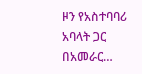ዞን የአስተባባሪ አባላት ጋር በአመራር…